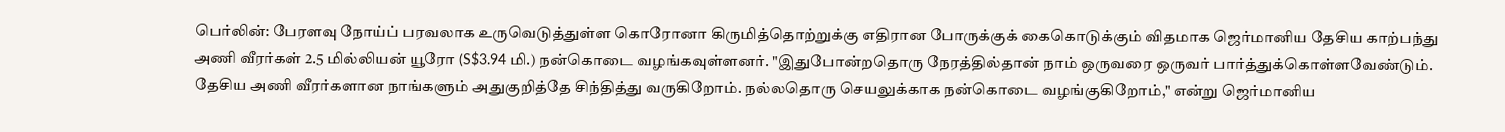பெர்லின்: பேரளவு நோய்ப் பரவலாக உருவெடுத்துள்ள கொரோனா கிருமித்தொற்றுக்கு எதிரான போருக்குக் கைகொடுக்கும் விதமாக ஜெர்மானிய தேசிய காற்பந்து அணி வீரர்கள் 2.5 மில்லியன் யூரோ (S$3.94 மி.) நன்கொடை வழங்கவுள்ளனர். "இதுபோன்றதொரு நேரத்தில்தான் நாம் ஒருவரை ஒருவர் பார்த்துக்கொள்ளவேண்டும். தேசிய அணி வீரர்களான நாங்களும் அதுகுறித்தே சிந்தித்து வருகிறோம். நல்லதொரு செயலுக்காக நன்கொடை வழங்குகிறோம்," என்று ஜெர்மானிய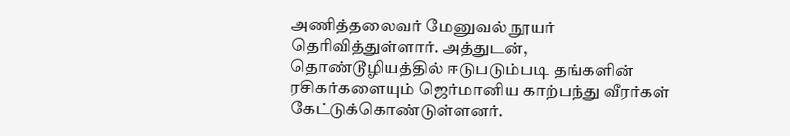அணித்தலைவர் மேனுவல் நூயர் தெரிவித்துள்ளார். அத்துடன், தொண்டூழியத்தில் ஈடுபடும்படி தங்களின் ரசிகர்களையும் ஜெர்மானிய காற்பந்து வீரர்கள் கேட்டுக்கொண்டுள்ளனர்.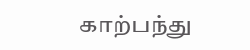காற்பந்து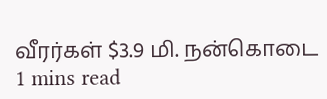வீரர்கள் $3.9 மி. நன்கொடை
1 mins read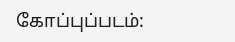கோப்புப்படம்: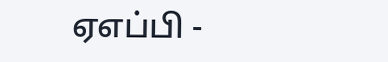ஏஎப்பி -